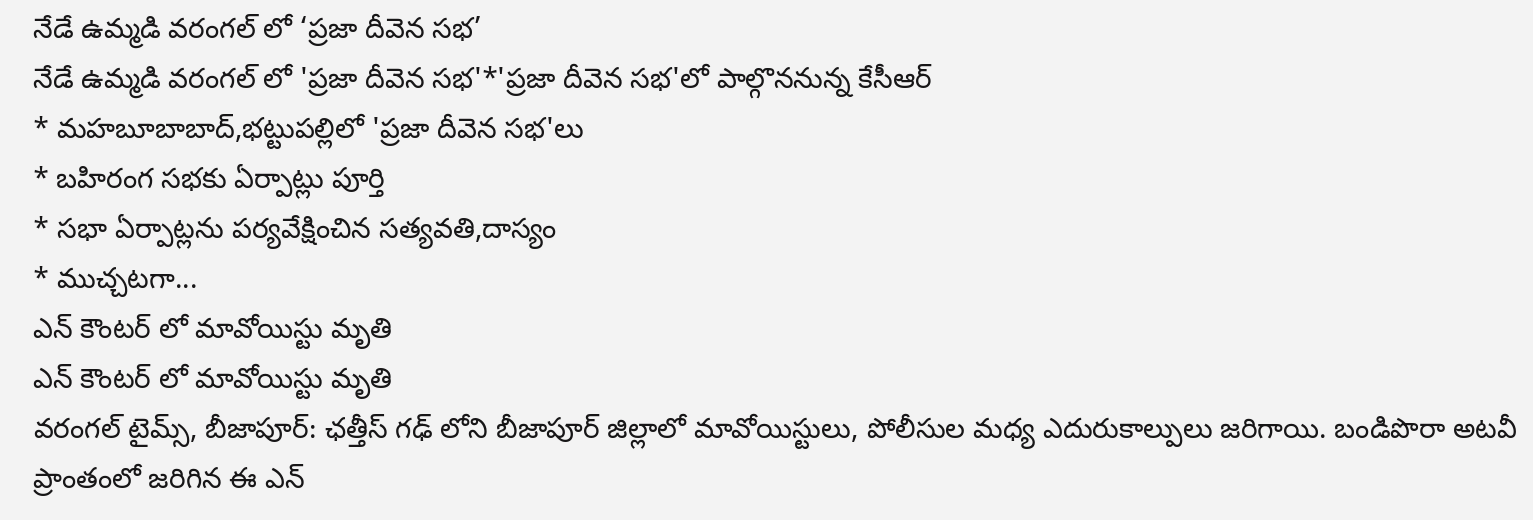నేడే ఉమ్మడి వరంగల్ లో ‘ప్రజా దీవెన సభ’
నేడే ఉమ్మడి వరంగల్ లో 'ప్రజా దీవెన సభ'*'ప్రజా దీవెన సభ'లో పాల్గొననున్న కేసీఆర్
* మహబూబాబాద్,భట్టుపల్లిలో 'ప్రజా దీవెన సభ'లు
* బహిరంగ సభకు ఏర్పాట్లు పూర్తి
* సభా ఏర్పాట్లను పర్యవేక్షించిన సత్యవతి,దాస్యం
* ముచ్చటగా...
ఎన్ కౌంటర్ లో మావోయిస్టు మృతి
ఎన్ కౌంటర్ లో మావోయిస్టు మృతి
వరంగల్ టైమ్స్, బీజాపూర్: ఛత్తీస్ గఢ్ లోని బీజాపూర్ జిల్లాలో మావోయిస్టులు, పోలీసుల మధ్య ఎదురుకాల్పులు జరిగాయి. బండిపొరా అటవీ ప్రాంతంలో జరిగిన ఈ ఎన్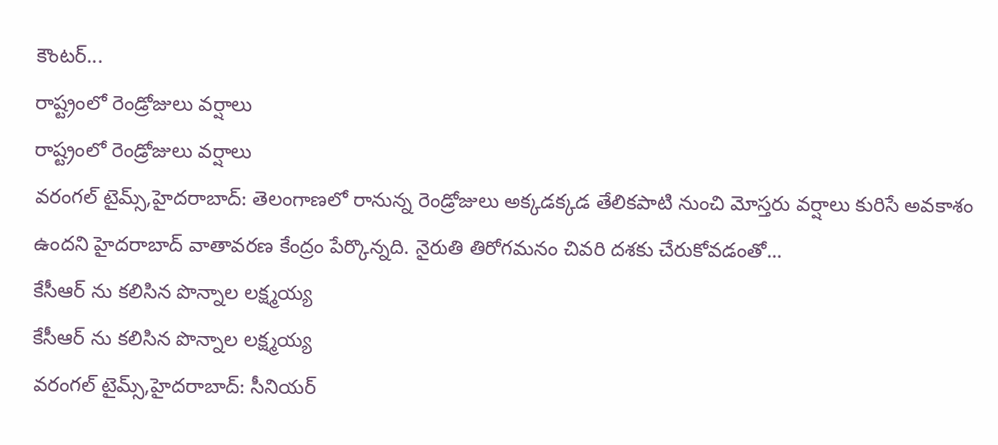కౌంటర్...
రాష్ట్రంలో రెండ్రోజులు వర్షాలు
రాష్ట్రంలో రెండ్రోజులు వర్షాలు
వరంగల్ టైమ్స్,హైదరాబాద్: తెలంగాణలో రానున్న రెండ్రోజులు అక్కడక్కడ తేలికపాటి నుంచి మోస్తరు వర్షాలు కురిసే అవకాశం ఉందని హైదరాబాద్ వాతావరణ కేంద్రం పేర్కొన్నది. నైరుతి తిరోగమనం చివరి దశకు చేరుకోవడంతో...
కేసీఆర్ ను కలిసిన పొన్నాల లక్ష్మయ్య
కేసీఆర్ ను కలిసిన పొన్నాల లక్ష్మయ్య
వరంగల్ టైమ్స్,హైదరాబాద్: సీనియర్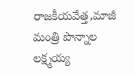రాజకీయవేత్త,మాజీ మంత్రి పొన్నాల లక్ష్మయ్య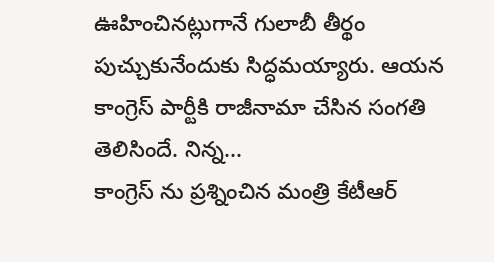ఊహించినట్లుగానే గులాబీ తీర్థం పుచ్చుకునేందుకు సిద్ధమయ్యారు. ఆయన కాంగ్రెస్ పార్టీకి రాజీనామా చేసిన సంగతి తెలిసిందే. నిన్న...
కాంగ్రెస్ ను ప్రశ్నించిన మంత్రి కేటీఆర్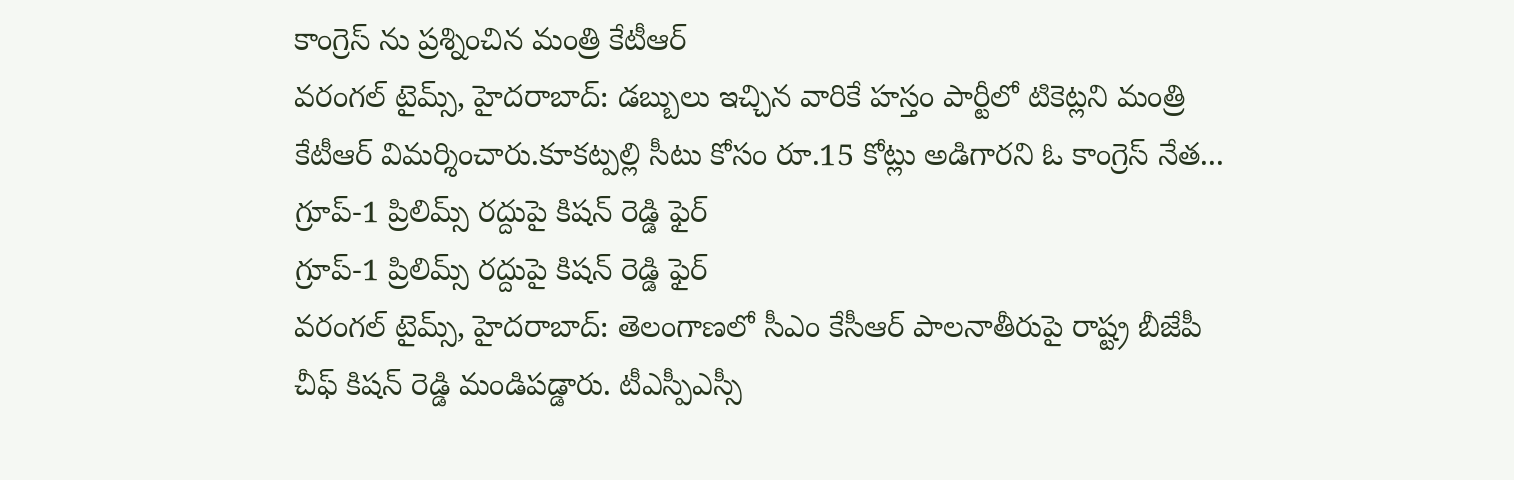కాంగ్రెస్ ను ప్రశ్నించిన మంత్రి కేటీఆర్
వరంగల్ టైమ్స్, హైదరాబాద్: డబ్బులు ఇచ్చిన వారికే హస్తం పార్టీలో టికెట్లని మంత్రి కేటీఆర్ విమర్శించారు.కూకట్పల్లి సీటు కోసం రూ.15 కోట్లు అడిగారని ఓ కాంగ్రెస్ నేత...
గ్రూప్-1 ప్రిలిమ్స్ రద్దుపై కిషన్ రెడ్డి ఫైర్
గ్రూప్-1 ప్రిలిమ్స్ రద్దుపై కిషన్ రెడ్డి ఫైర్
వరంగల్ టైమ్స్, హైదరాబాద్: తెలంగాణలో సీఎం కేసీఆర్ పాలనాతీరుపై రాష్ట్ర బీజేపీ చీఫ్ కిషన్ రెడ్డి మండిపడ్డారు. టీఎస్పీఎస్సీ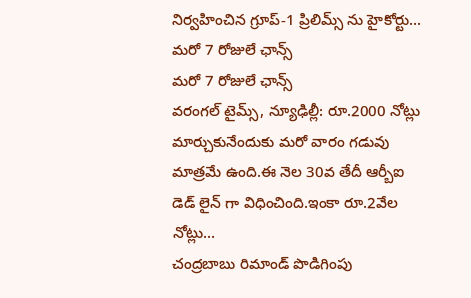నిర్వహించిన గ్రూప్-1 ప్రిలిమ్స్ ను హైకోర్టు...
మరో 7 రోజులే ఛాన్స్
మరో 7 రోజులే ఛాన్స్
వరంగల్ టైమ్స్, న్యూఢిల్లీ: రూ.2000 నోట్లు మార్చుకునేందుకు మరో వారం గడువు మాత్రమే ఉంది.ఈ నెల 30వ తేదీ ఆర్బీఐ డెడ్ లైన్ గా విధించింది.ఇంకా రూ.2వేల నోట్లు...
చంద్రబాబు రిమాండ్ పొడిగింపు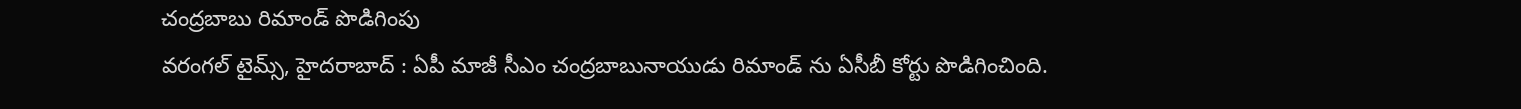చంద్రబాబు రిమాండ్ పొడిగింపు
వరంగల్ టైమ్స్, హైదరాబాద్ : ఏపీ మాజీ సీఎం చంద్రబాబునాయుడు రిమాండ్ ను ఏసీబీ కోర్టు పొడిగించింది.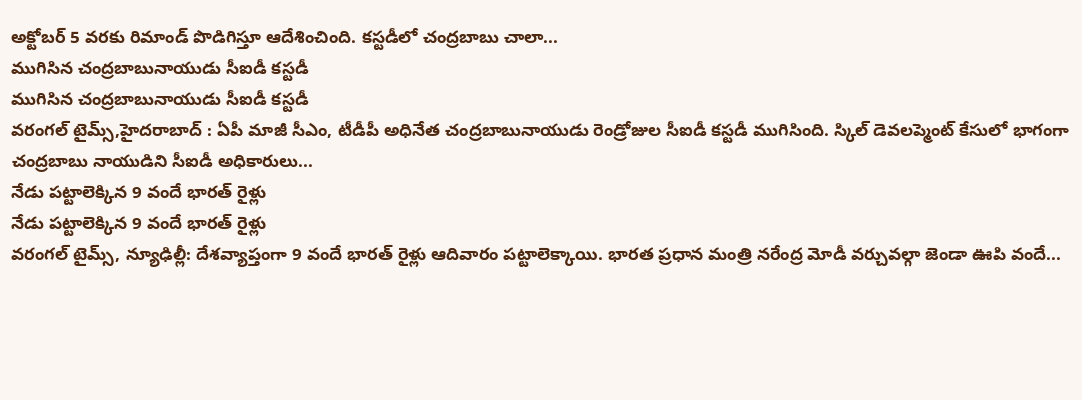అక్టోబర్ 5 వరకు రిమాండ్ పొడిగిస్తూ ఆదేశించింది. కస్టడీలో చంద్రబాబు చాలా...
ముగిసిన చంద్రబాబునాయుడు సీఐడీ కస్టడీ
ముగిసిన చంద్రబాబునాయుడు సీఐడీ కస్టడీ
వరంగల్ టైమ్స్,హైదరాబాద్ : ఏపీ మాజీ సీఎం, టీడీపీ అధినేత చంద్రబాబునాయుడు రెండ్రోజుల సీఐడీ కస్టడీ ముగిసింది. స్కిల్ డెవలప్మెంట్ కేసులో భాగంగా చంద్రబాబు నాయుడిని సీఐడీ అధికారులు...
నేడు పట్టాలెక్కిన 9 వందే భారత్ రైళ్లు
నేడు పట్టాలెక్కిన 9 వందే భారత్ రైళ్లు
వరంగల్ టైమ్స్, న్యూఢిల్లీ: దేశవ్యాప్తంగా 9 వందే భారత్ రైళ్లు ఆదివారం పట్టాలెక్కాయి. భారత ప్రధాన మంత్రి నరేంద్ర మోడీ వర్చువల్గా జెండా ఊపి వందే...